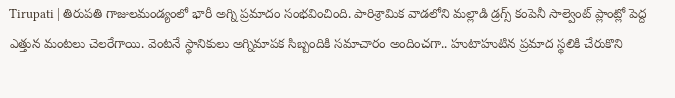Tirupati | తిరుపతి గాజులమండ్యంలో భారీ అగ్ని ప్రమాదం సంభవించింది. పారిశ్రామిక వాడలోని మల్లాడి డ్రగ్స్ కంపెనీ సాల్వెంట్ ప్లాంట్లో పెద్ద ఎత్తున మంటలు చెలరేగాయి. వెంటనే స్థానికులు అగ్నిమాపక సిబ్బందికి సమాచారం అందించగా.. హుటాహుటిన ప్రమాద స్థలికి చేరుకొని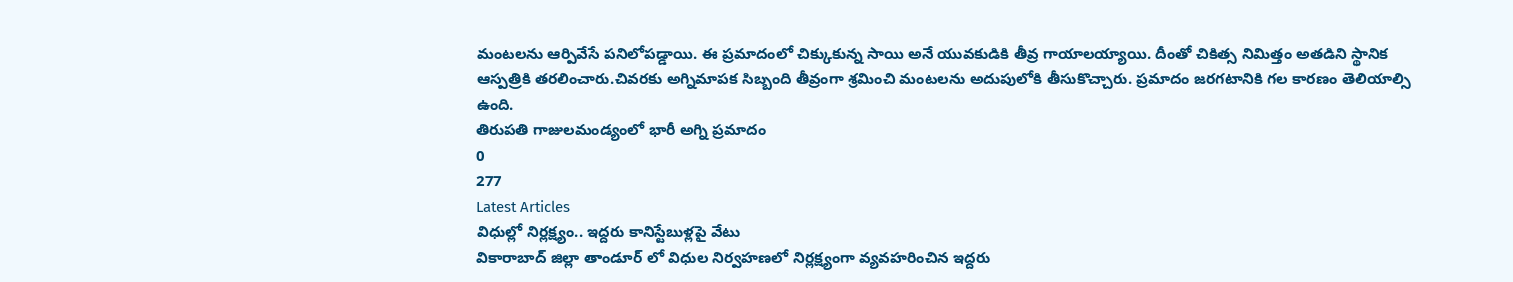మంటలను ఆర్పివేసే పనిలోపడ్డాయి. ఈ ప్రమాదంలో చిక్కుకున్న సాయి అనే యువకుడికి తీవ్ర గాయాలయ్యాయి. దీంతో చికిత్స నిమిత్తం అతడిని స్థానిక ఆస్పత్రికి తరలించారు.చివరకు అగ్నిమాపక సిబ్బంది తీవ్రంగా శ్రమించి మంటలను అదుపులోకి తీసుకొచ్చారు. ప్రమాదం జరగటానికి గల కారణం తెలియాల్సి ఉంది.
తిరుపతి గాజులమండ్యంలో భారీ అగ్ని ప్రమాదం
0
277
Latest Articles
విధుల్లో నిర్లక్ష్యం.. ఇద్దరు కానిస్టేబుళ్లపై వేటు
వికారాబాద్ జిల్లా తాండూర్ లో విధుల నిర్వహణలో నిర్లక్ష్యంగా వ్యవహరించిన ఇద్దరు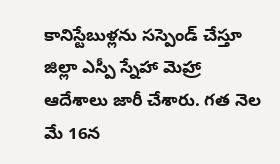కానిస్టేబుళ్లను సస్పెండ్ చేస్తూ జిల్లా ఎస్పీ స్నేహా మెహ్రా ఆదేశాలు జారీ చేశారు. గత నెల మే 16న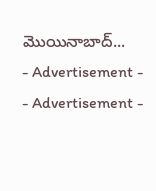మొయినాబాద్...
- Advertisement -
- Advertisement -